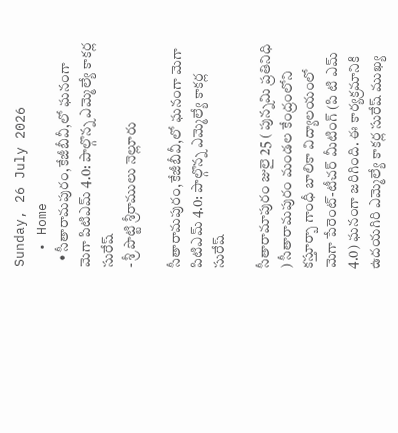Sunday, 26 July 2026
  • Home
  • సీతారామపురం,కేజీబీవీ,లో ఘనంగా మెగా పిటిఎమ్ 4.0: పాల్గొన్న ఎమ్మెల్యే కాకర్ల సురేష్
- శ్రీ పొట్టి శ్రీరాములు నెల్లూరు

సీతారామపురం,కేజీబీవీ,లో ఘనంగా మెగా పిటిఎమ్ 4.0: పాల్గొన్న ఎమ్మెల్యే కాకర్ల సురేష్

సీతారామాపురం జులై 25 ( పున్నమి ప్రతినిధి ) సీతారామపురం మండల కేంద్రంలోని కస్తూర్బా గాంధీ బాలికా విద్యాలయంలో మెగా పేరెంట్-టీచర్ మీటింగ్ (పి టి ఎమ్ 4.0) ఘనంగా జరిగింది. ఈ కార్యక్రమానికి ఉదయగిరి ఎమ్మెల్యే కాకర్ల సురేష్ ముఖ్య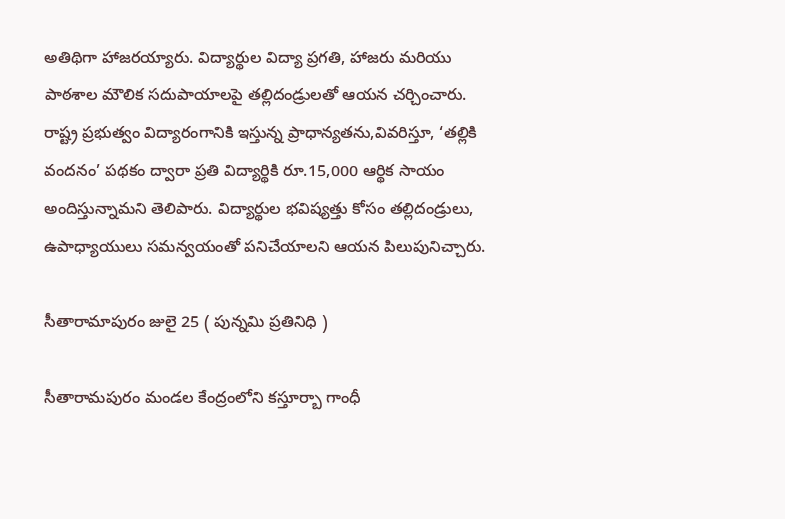అతిథిగా హాజరయ్యారు. విద్యార్థుల విద్యా ప్రగతి, హాజరు మరియు పాఠశాల మౌలిక సదుపాయాలపై తల్లిదండ్రులతో ఆయన చర్చించారు. రాష్ట్ర ప్రభుత్వం విద్యారంగానికి ఇస్తున్న ప్రాధాన్యతను,వివరిస్తూ, ‘తల్లికి వందనం’ పథకం ద్వారా ప్రతి విద్యార్థికి రూ.15,000 ఆర్థిక సాయం అందిస్తున్నామని తెలిపారు. విద్యార్థుల భవిష్యత్తు కోసం తల్లిదండ్రులు, ఉపాధ్యాయులు సమన్వయంతో పనిచేయాలని ఆయన పిలుపునిచ్చారు.

సీతారామాపురం జులై 25 ( పున్నమి ప్రతినిధి )

సీతారామపురం మండల కేంద్రంలోని కస్తూర్బా గాంధీ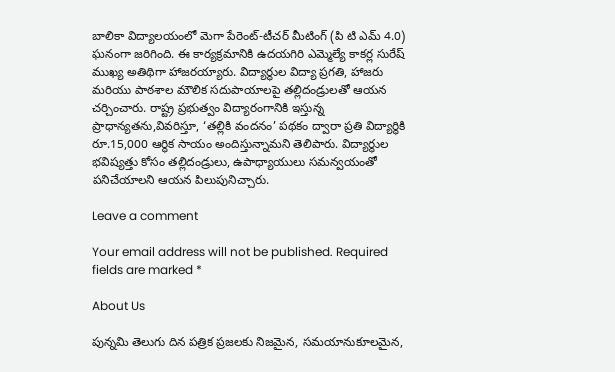బాలికా విద్యాలయంలో మెగా పేరెంట్-టీచర్ మీటింగ్ (పి టి ఎమ్ 4.0) ఘనంగా జరిగింది. ఈ కార్యక్రమానికి ఉదయగిరి ఎమ్మెల్యే కాకర్ల సురేష్ ముఖ్య అతిథిగా హాజరయ్యారు. విద్యార్థుల విద్యా ప్రగతి, హాజరు మరియు పాఠశాల మౌలిక సదుపాయాలపై తల్లిదండ్రులతో ఆయన చర్చించారు. రాష్ట్ర ప్రభుత్వం విద్యారంగానికి ఇస్తున్న ప్రాధాన్యతను,వివరిస్తూ, ‘తల్లికి వందనం’ పథకం ద్వారా ప్రతి విద్యార్థికి రూ.15,000 ఆర్థిక సాయం అందిస్తున్నామని తెలిపారు. విద్యార్థుల భవిష్యత్తు కోసం తల్లిదండ్రులు, ఉపాధ్యాయులు సమన్వయంతో పనిచేయాలని ఆయన పిలుపునిచ్చారు.

Leave a comment

Your email address will not be published. Required fields are marked *

About Us

పున్నమి తెలుగు దిన పత్రిక ప్రజలకు నిజమైన, సమయానుకూలమైన,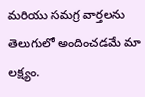మరియు సమగ్ర వార్తలను తెలుగులో అందించడమే మా లక్ష్యం.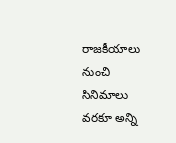రాజకీయాలు నుంచి సినిమాలు వరకూ అన్ని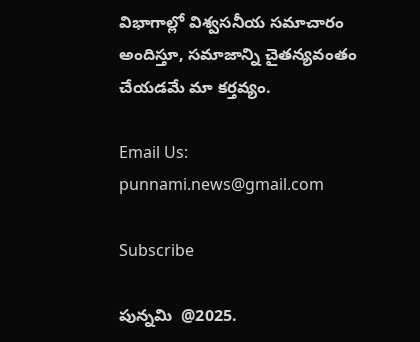విభాగాల్లో విశ్వసనీయ సమాచారం అందిస్తూ, సమాజాన్ని చైతన్యవంతం చేయడమే మా కర్తవ్యం.

Email Us: punnami.news@gmail.com

Subscribe

పున్నమి  @2025.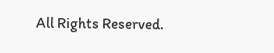All Rights Reserved.